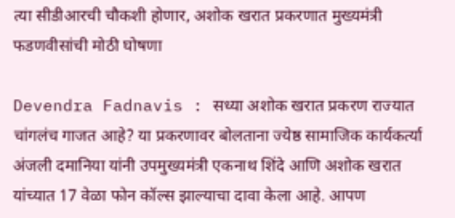त्या सीडीआरची चौकशी होणार, अशोक खरात प्रकरणात मुख्यमंत्री फडणवीसांची मोठी घोषणा

Devendra Fadnavis : सध्या अशोक खरात प्रकरण राज्यात चांगलंच गाजत आहे? या प्रकरणावर बोलताना ज्येष्ठ सामाजिक कार्यकर्त्या अंजली दमानिया यांनी उपमुख्यमंत्री एकनाथ शिंदे आणि अशोक खरात यांच्यात 17 वेळा फोन कॉल्स झाल्याचा दावा केला आहे. आपण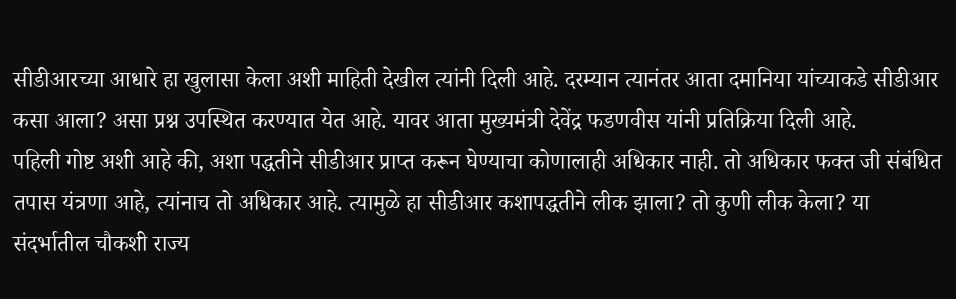सीडीआरच्या आधारे हा खुलासा केला अशी माहिती देखील त्यांनी दिली आहे. दरम्यान त्यानंतर आता दमानिया यांच्याकडे सीडीआर कसा आला? असा प्रश्न उपस्थित करण्यात येत आहे. यावर आता मुख्यमंत्री देवेंद्र फडणवीस यांनी प्रतिक्रिया दिली आहे.
पहिली गोष्ट अशी आहे की, अशा पद्धतीने सीडीआर प्राप्त करून घेण्याचा कोणालाही अधिकार नाही. तो अधिकार फक्त जी संबंधित तपास यंत्रणा आहे, त्यांनाच तो अधिकार आहे. त्यामुळे हा सीडीआर कशापद्धतीने लीक झाला? तो कुणी लीक केला? या संदर्भातील चौकशी राज्य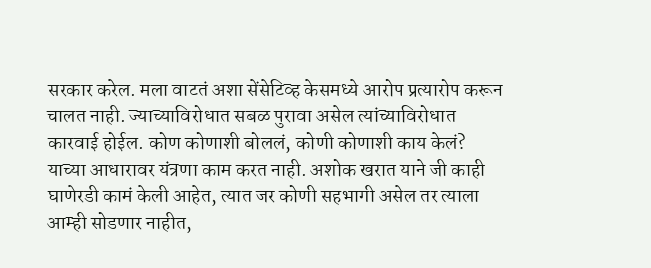सरकार करेल. मला वाटतं अशा सेंसेटिव्ह केसमध्ये आरोप प्रत्यारोप करून चालत नाही. ज्याच्याविरोधात सबळ पुरावा असेल त्यांच्याविरोधात कारवाई होईल. कोण कोणाशी बोललं, कोणी कोणाशी काय केलं? याच्या आधारावर यंत्रणा काम करत नाही. अशोक खरात याने जी काही घाणेरडी कामं केली आहेत, त्यात जर कोणी सहभागी असेल तर त्याला आम्ही सोडणार नाहीत,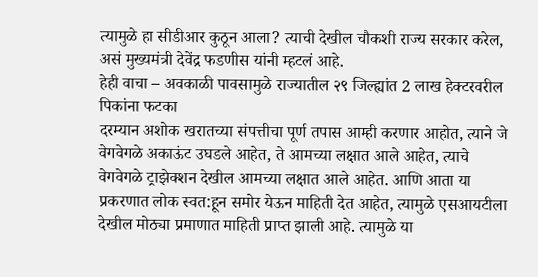त्यामुळे हा सीडीआर कुठून आला? त्याची देखील चौकशी राज्य सरकार करेल, असं मुख्यमंत्री देवेंद्र फडणीस यांनी म्हटलं आहे.
हेही वाचा – अवकाळी पावसामुळे राज्यातील २९ जिल्ह्यांत 2 लाख हेक्टरवरील पिकांना फटका
दरम्यान अशोक खरातच्या संपत्तीचा पूर्ण तपास आम्ही करणार आहोत, त्याने जे वेगवेगळे अकाऊंट उघडले आहेत, ते आमच्या लक्षात आले आहेत, त्याचे वेगवेगळे ट्राझेक्शन देखील आमच्या लक्षात आले आहेत. आणि आता या प्रकरणात लोक स्वत:हून समोर येऊन माहिती देत आहेत, त्यामुळे एसआयटीला देखील मोठ्या प्रमाणात माहिती प्राप्त झाली आहे. त्यामुळे या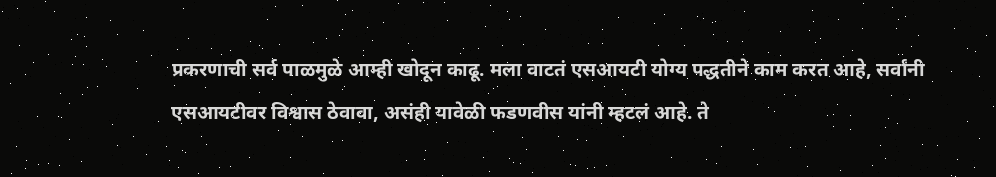प्रकरणाची सर्व पाळमुळे आम्ही खोदून काढू. मला वाटतं एसआयटी योग्य पद्धतीने काम करत आहे, सर्वांनी एसआयटीवर विश्वास ठेवावा, असंही यावेळी फडणवीस यांनी म्हटलं आहे. ते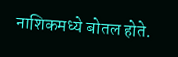नाशिकमध्ये बोतल होते.